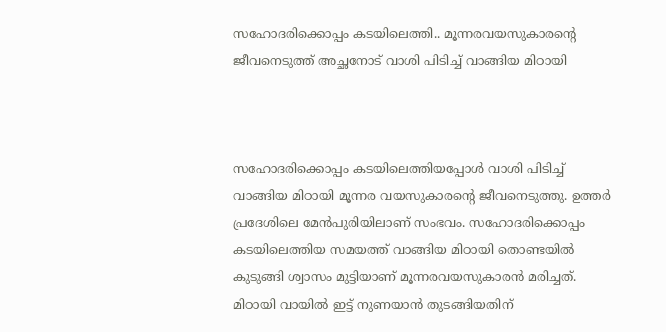സഹോദരിക്കൊപ്പം കടയിലെത്തി.. മൂന്നരവയസുകാരന്റെ ജീവനെടുത്ത് അച്ഛനോട് വാശി പിടിച്ച് വാങ്ങിയ മിഠായി



സഹോദരിക്കൊപ്പം കടയിലെത്തിയപ്പോൾ വാശി പിടിച്ച് വാങ്ങിയ മിഠായി മൂന്നര വയസുകാരന്റെ ജീവനെടുത്തു. ഉത്തർ പ്രദേശിലെ മേൻപുരിയിലാണ് സംഭവം. സഹോദരിക്കൊപ്പം കടയിലെത്തിയ സമയത്ത് വാങ്ങിയ മിഠായി തൊണ്ടയിൽ കുടുങ്ങി ശ്വാസം മുട്ടിയാണ് മൂന്നരവയസുകാരൻ മരിച്ചത്. മിഠായി വായിൽ ഇട്ട് നുണയാൻ തുടങ്ങിയതിന്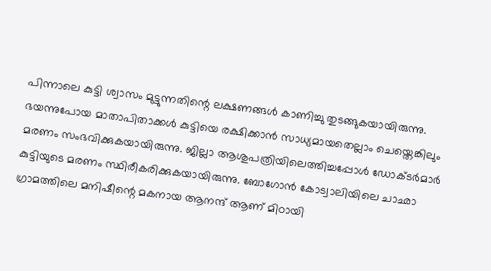പിന്നാലെ കുട്ടി ശ്വാസം മുട്ടുന്നതിന്റെ ലക്ഷണങ്ങൾ കാണിച്ചു തുടങ്ങുകയായിരുന്നു. ഭയന്നുപോയ മാതാപിതാക്കൾ കുട്ടിയെ രക്ഷിക്കാൻ സാധ്യമായതെല്ലാം ചെയ്തെങ്കിലും മരണം സംഭവിക്കുകയായിരുന്നു. ജില്ലാ ആശുപത്രിയിലെത്തിച്ചപ്പോൾ ഡോക്ടർമാർ കുട്ടിയുടെ മരണം സ്ഥിരീകരിക്കുകയായിരുന്നു. ബോഗോൻ കോട്വാലിയിലെ ചാഛാ ഗ്രാമത്തിലെ മനിഷീന്റെ മകനായ ആനന്ദ് ആണ് മിഠായി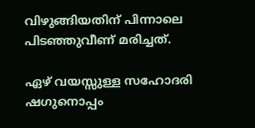വിഴുങ്ങിയതിന് പിന്നാലെ പിടഞ്ഞുവീണ് മരിച്ചത്.

ഏഴ് വയസ്സുള്ള സഹോദരി ഷഗുനൊപ്പം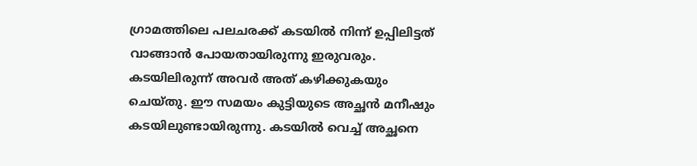ഗ്രാമത്തിലെ പലചരക്ക് കടയിൽ നിന്ന് ഉപ്പിലിട്ടത് വാങ്ങാൻ പോയതായിരുന്നു ഇരുവരും. കടയിലിരുന്ന് അവർ അത് കഴിക്കുകയും ചെയ്തു. ഈ സമയം കുട്ടിയുടെ അച്ഛൻ മനീഷും കടയിലുണ്ടായിരുന്നു. കടയിൽ വെച്ച് അച്ഛനെ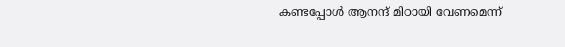കണ്ടപ്പോൾ ആനന്ദ് മിഠായി വേണമെന്ന്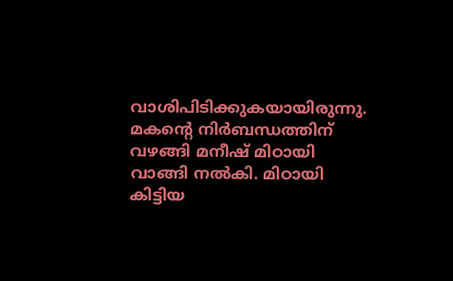വാശിപിടിക്കുകയായിരുന്നു. മകന്റെ നിർബന്ധത്തിന് വഴങ്ങി മനീഷ് മിഠായി വാങ്ങി നൽകി. മിഠായി കിട്ടിയ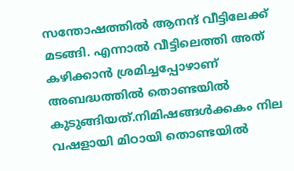സന്തോഷത്തിൽ ആനന്ദ് വീട്ടിലേക്ക് മടങ്ങി. എന്നാൽ വീട്ടിലെത്തി അത് കഴിക്കാൻ ശ്രമിച്ചപ്പോഴാണ് അബദ്ധത്തിൽ തൊണ്ടയിൽ കുടുങ്ങിയത്.നിമിഷങ്ങൾക്കകം നില വഷളായി മിഠായി തൊണ്ടയിൽ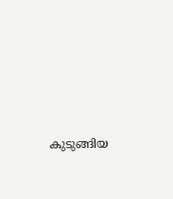കുടുങ്ങിയ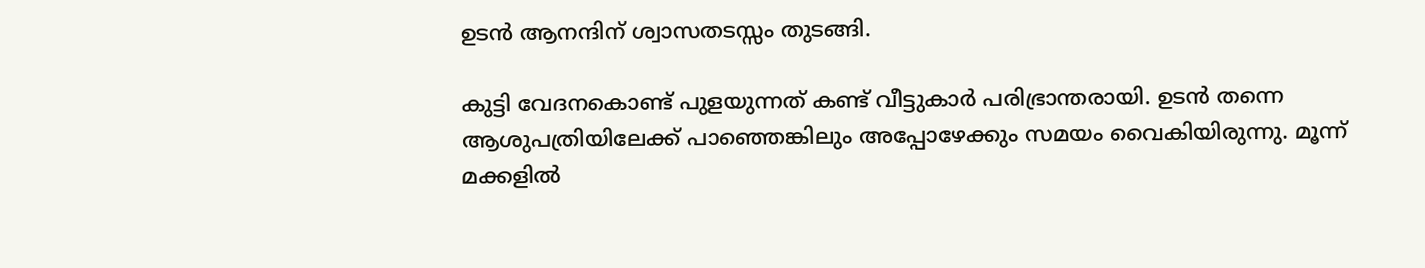ഉടൻ ആനന്ദിന് ശ്വാസതടസ്സം തുടങ്ങി.

കുട്ടി വേദനകൊണ്ട് പുളയുന്നത് കണ്ട് വീട്ടുകാർ പരിഭ്രാന്തരായി. ഉടൻ തന്നെ ആശുപത്രിയിലേക്ക് പാഞ്ഞെങ്കിലും അപ്പോഴേക്കും സമയം വൈകിയിരുന്നു. മൂന്ന് മക്കളിൽ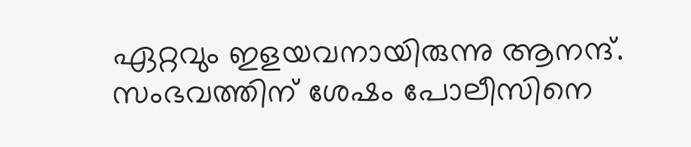ഏറ്റവും ഇളയവനായിരുന്നു ആനന്ദ്. സംഭവത്തിന് ശേഷം പോലീസിനെ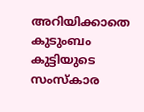അറിയിക്കാതെ കുടുംബം കുട്ടിയുടെ സംസ്കാര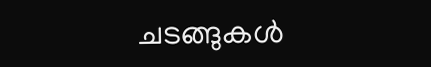ചടങ്ങുകൾ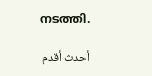നടത്തി.

أحدث أقدم